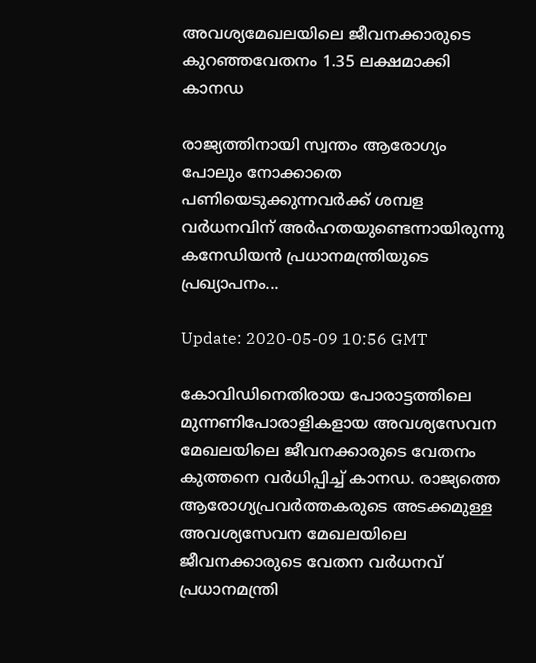അവശ്യമേഖലയിലെ ജീവനക്കാരുടെ കുറഞ്ഞവേതനം 1.35 ലക്ഷമാക്കി കാനഡ

രാജ്യത്തിനായി സ്വന്തം ആരോഗ്യം പോലും നോക്കാതെ പണിയെടുക്കുന്നവര്‍ക്ക് ശമ്പള വര്‍ധനവിന് അര്‍ഹതയുണ്ടെന്നായിരുന്നു കനേഡിയന്‍ പ്രധാനമന്ത്രിയുടെ പ്രഖ്യാപനം...

Update: 2020-05-09 10:56 GMT

കോവിഡിനെതിരായ പോരാട്ടത്തിലെ മുന്നണിപോരാളികളായ അവശ്യസേവന മേഖലയിലെ ജീവനക്കാരുടെ വേതനം കുത്തനെ വര്‍ധിപ്പിച്ച് കാനഡ. രാജ്യത്തെ ആരോഗ്യപ്രവര്‍ത്തകരുടെ അടക്കമുള്ള അവശ്യസേവന മേഖലയിലെ ജീവനക്കാരുടെ വേതന വര്‍ധനവ് പ്രധാനമന്ത്രി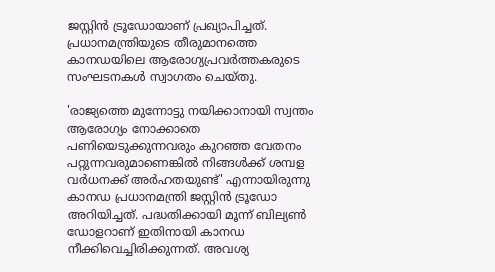ജസ്റ്റിന്‍ ട്രൂഡോയാണ് പ്രഖ്യാപിച്ചത്. പ്രധാനമന്ത്രിയുടെ തീരുമാനത്തെ കാനഡയിലെ ആരോഗ്യപ്രവര്‍ത്തകരുടെ സംഘടനകള്‍ സ്വാഗതം ചെയ്തു.

'രാജ്യത്തെ മുന്നോട്ടു നയിക്കാനായി സ്വന്തം ആരോഗ്യം നോക്കാതെ പണിയെടുക്കുന്നവരും കുറഞ്ഞ വേതനം പറ്റുന്നവരുമാണെങ്കില്‍ നിങ്ങള്‍ക്ക് ശമ്പള വര്‍ധനക്ക് അര്‍ഹതയുണ്ട്' എന്നായിരുന്നു കാനഡ പ്രധാനമന്ത്രി ജസ്റ്റിന്‍ ട്രൂഡോ അറിയിച്ചത്. പദ്ധതിക്കായി മൂന്ന് ബില്യണ്‍ ഡോളറാണ് ഇതിനായി കാനഡ നീക്കിവെച്ചിരിക്കുന്നത്. അവശ്യ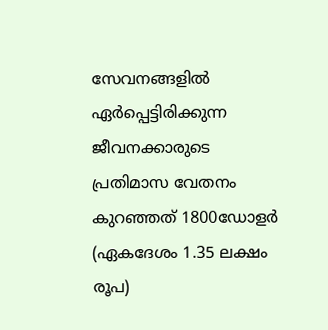സേവനങ്ങളില്‍ ഏര്‍പ്പെട്ടിരിക്കുന്ന ജീവനക്കാരുടെ പ്രതിമാസ വേതനം കുറഞ്ഞത് 1800ഡോളര്‍ (ഏകദേശം 1.35 ലക്ഷം രൂപ)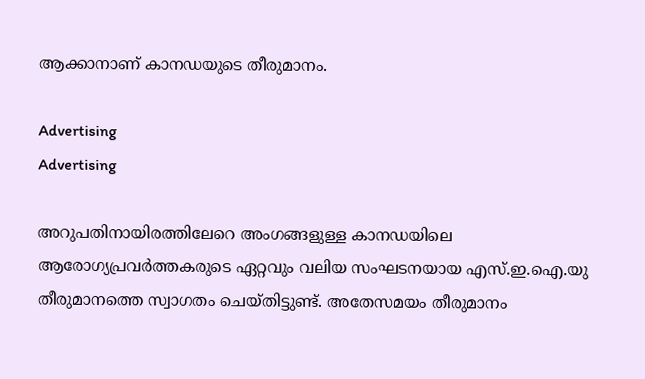ആക്കാനാണ് കാനഡയുടെ തീരുമാനം.

Advertising
Advertising

അറുപതിനായിരത്തിലേറെ അംഗങ്ങളുള്ള കാനഡയിലെ ആരോഗ്യപ്രവര്‍ത്തകരുടെ ഏറ്റവും വലിയ സംഘടനയായ എസ്.ഇ.ഐ.യു തീരുമാനത്തെ സ്വാഗതം ചെയ്തിട്ടുണ്ട്. അതേസമയം തീരുമാനം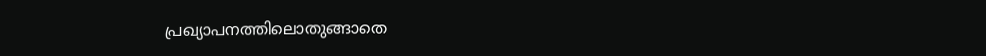പ്രഖ്യാപനത്തിലൊതുങ്ങാതെ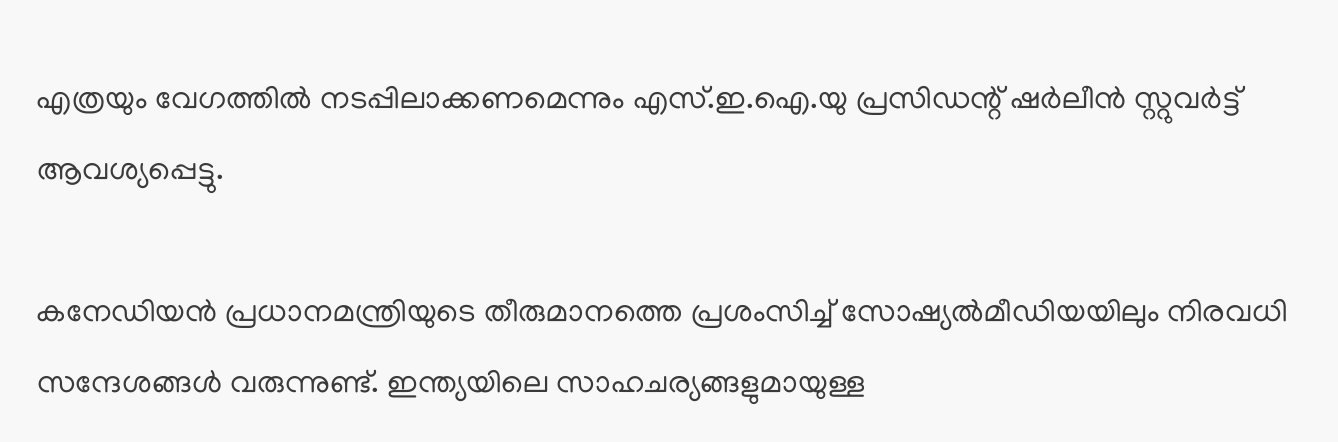എത്രയും വേഗത്തില്‍ നടപ്പിലാക്കണമെന്നും എസ്.ഇ.ഐ.യു പ്രസിഡന്റ് ഷര്‍ലീന്‍ സ്റ്റുവര്‍ട്ട് ആവശ്യപ്പെട്ടു.

കനേഡിയന്‍ പ്രധാനമന്ത്രിയുടെ തീരുമാനത്തെ പ്രശംസിച്ച് സോഷ്യല്‍മീഡിയയിലും നിരവധി സന്ദേശങ്ങള്‍ വരുന്നുണ്ട്. ഇന്ത്യയിലെ സാഹചര്യങ്ങളുമായുള്ള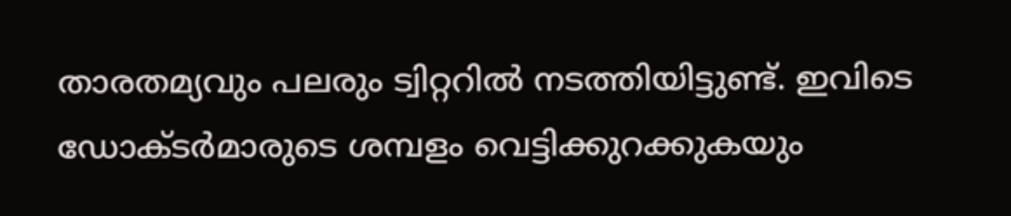താരതമ്യവും പലരും ട്വിറ്ററില്‍ നടത്തിയിട്ടുണ്ട്. ഇവിടെ ഡോക്ടര്‍മാരുടെ ശമ്പളം വെട്ടിക്കുറക്കുകയും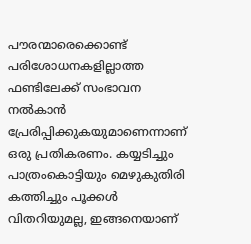പൗരന്മാരെക്കൊണ്ട് പരിശോധനകളില്ലാത്ത ഫണ്ടിലേക്ക് സംഭാവന നല്‍കാന്‍ പ്രേരിപ്പിക്കുകയുമാണെന്നാണ് ഒരു പ്രതികരണം. കയ്യടിച്ചും പാത്രംകൊട്ടിയും മെഴുകുതിരി കത്തിച്ചും പൂക്കള്‍ വിതറിയുമല്ല, ഇങ്ങനെയാണ്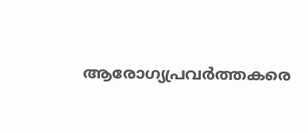ആരോഗ്യപ്രവര്‍ത്തകരെ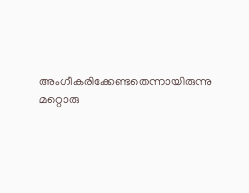അംഗീകരിക്കേണ്ടതെന്നായിരുന്നു മറ്റൊരു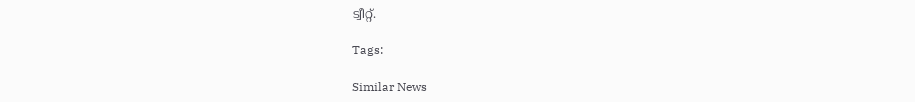ട്വീറ്റ്.

Tags:

Similar News